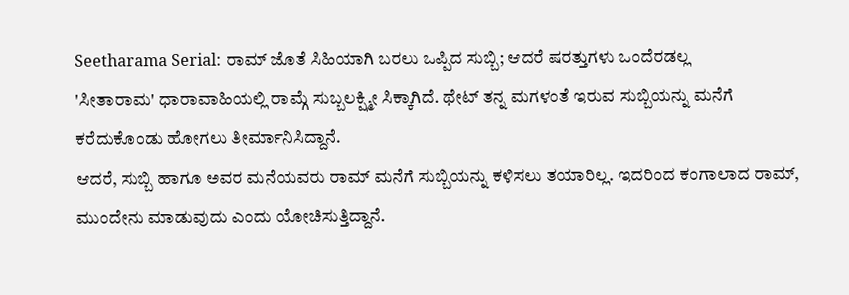Seetharama Serial: ರಾಮ್ ಜೊತೆ ಸಿಹಿಯಾಗಿ ಬರಲು ಒಪ್ಪಿದ ಸುಬ್ಬಿ; ಆದರೆ ಷರತ್ತುಗಳು ಒಂದೆರಡಲ್ಲ
'ಸೀತಾರಾಮ' ಧಾರಾವಾಹಿಯಲ್ಲಿ ರಾಮ್ಗೆ ಸುಬ್ಬಲಕ್ಷ್ಮೀ ಸಿಕ್ಕಾಗಿದೆ. ಥೇಟ್ ತನ್ನ ಮಗಳಂತೆ ಇರುವ ಸುಬ್ಬಿಯನ್ನು ಮನೆಗೆ ಕರೆದುಕೊಂಡು ಹೋಗಲು ತೀರ್ಮಾನಿಸಿದ್ದಾನೆ.
ಆದರೆ, ಸುಬ್ಬಿ ಹಾಗೂ ಅವರ ಮನೆಯವರು ರಾಮ್ ಮನೆಗೆ ಸುಬ್ಬಿಯನ್ನು ಕಳಿಸಲು ತಯಾರಿಲ್ಲ. ಇದರಿಂದ ಕಂಗಾಲಾದ ರಾಮ್, ಮುಂದೇನು ಮಾಡುವುದು ಎಂದು ಯೋಚಿಸುತ್ತಿದ್ದಾನೆ.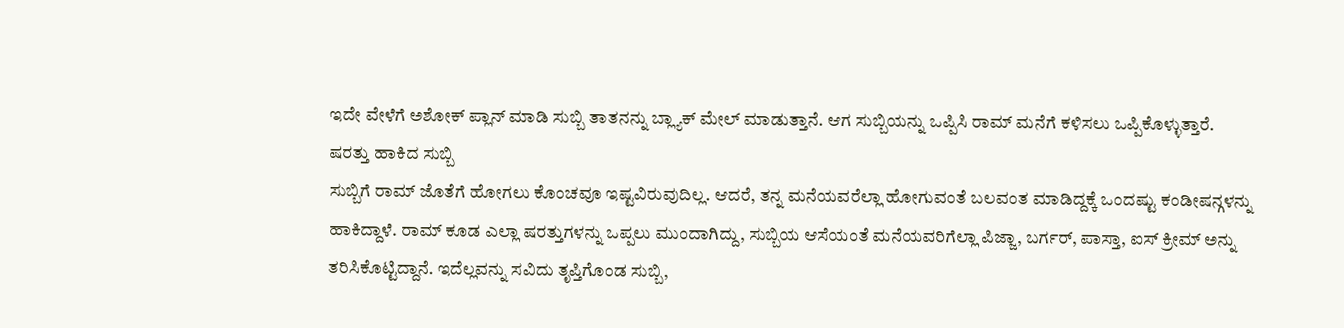ಇದೇ ವೇಳೆಗೆ ಅಶೋಕ್ ಪ್ಲಾನ್ ಮಾಡಿ ಸುಬ್ಬಿ ತಾತನನ್ನು ಬ್ಲ್ಯಾಕ್ ಮೇಲ್ ಮಾಡುತ್ತಾನೆ. ಆಗ ಸುಬ್ಬಿಯನ್ನು ಒಪ್ಪಿಸಿ ರಾಮ್ ಮನೆಗೆ ಕಳಿಸಲು ಒಪ್ಪಿಕೊಳ್ಳುತ್ತಾರೆ.
ಷರತ್ತು ಹಾಕಿದ ಸುಬ್ಬಿ
ಸುಬ್ಬಿಗೆ ರಾಮ್ ಜೊತೆಗೆ ಹೋಗಲು ಕೊಂಚವೂ ಇಷ್ಟವಿರುವುದಿಲ್ಲ. ಆದರೆ, ತನ್ನ ಮನೆಯವರೆಲ್ಲಾ ಹೋಗುವಂತೆ ಬಲವಂತ ಮಾಡಿದ್ದಕ್ಕೆ ಒಂದಷ್ಟು ಕಂಡೀಷನ್ಗಳನ್ನು ಹಾಕಿದ್ದಾಳೆ. ರಾಮ್ ಕೂಡ ಎಲ್ಲಾ ಷರತ್ತುಗಳನ್ನು ಒಪ್ಪಲು ಮುಂದಾಗಿದ್ದು, ಸುಬ್ಬಿಯ ಆಸೆಯಂತೆ ಮನೆಯವರಿಗೆಲ್ಲಾ ಪಿಜ್ಜಾ, ಬರ್ಗರ್, ಪಾಸ್ತಾ, ಐಸ್ ಕ್ರೀಮ್ ಅನ್ನು ತರಿಸಿಕೊಟ್ಟಿದ್ದಾನೆ. ಇದೆಲ್ಲವನ್ನು ಸವಿದು ತೃಪ್ತಿಗೊಂಡ ಸುಬ್ಬಿ,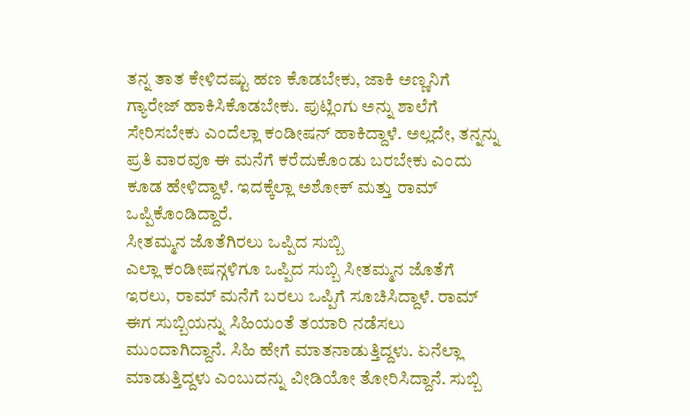ತನ್ನ ತಾತ ಕೇಳಿದಷ್ಟು ಹಣ ಕೊಡಬೇಕು, ಜಾಕಿ ಅಣ್ಣನಿಗೆ ಗ್ಯಾರೇಜ್ ಹಾಕಿಸಿಕೊಡಬೇಕು. ಪುಟ್ಲಿಂಗು ಅನ್ನು ಶಾಲೆಗೆ ಸೇರಿಸಬೇಕು ಎಂದೆಲ್ಲಾ ಕಂಡೀಷನ್ ಹಾಕಿದ್ದಾಳೆ. ಅಲ್ಲದೇ, ತನ್ನನ್ನು ಪ್ರತಿ ವಾರವೂ ಈ ಮನೆಗೆ ಕರೆದುಕೊಂಡು ಬರಬೇಕು ಎಂದು ಕೂಡ ಹೇಳಿದ್ದಾಳೆ. ಇದಕ್ಕೆಲ್ಲಾ ಅಶೋಕ್ ಮತ್ತು ರಾಮ್ ಒಪ್ಪಿಕೊಂಡಿದ್ದಾರೆ.
ಸೀತಮ್ಮನ ಜೊತೆಗಿರಲು ಒಪ್ಪಿದ ಸುಬ್ಬಿ
ಎಲ್ಲಾ ಕಂಡೀಷನ್ಗಳಿಗೂ ಒಪ್ಪಿದ ಸುಬ್ಬಿ ಸೀತಮ್ಮನ ಜೊತೆಗೆ ಇರಲು, ರಾಮ್ ಮನೆಗೆ ಬರಲು ಒಪ್ಪಿಗೆ ಸೂಚಿಸಿದ್ದಾಳೆ. ರಾಮ್ ಈಗ ಸುಬ್ಬಿಯನ್ನು ಸಿಹಿಯಂತೆ ತಯಾರಿ ನಡೆಸಲು ಮುಂದಾಗಿದ್ದಾನೆ. ಸಿಹಿ ಹೇಗೆ ಮಾತನಾಡುತ್ತಿದ್ದಳು. ಏನೆಲ್ಲಾ ಮಾಡುತ್ತಿದ್ದಳು ಎಂಬುದನ್ನು ವೀಡಿಯೋ ತೋರಿಸಿದ್ದಾನೆ. ಸುಬ್ಬಿ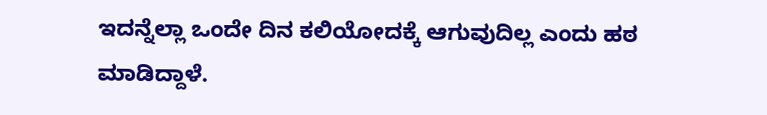ಇದನ್ನೆಲ್ಲಾ ಒಂದೇ ದಿನ ಕಲಿಯೋದಕ್ಕೆ ಆಗುವುದಿಲ್ಲ ಎಂದು ಹಠ ಮಾಡಿದ್ದಾಳೆ.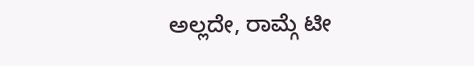ಅಲ್ಲದೇ, ರಾಮ್ಗೆ ಟೀ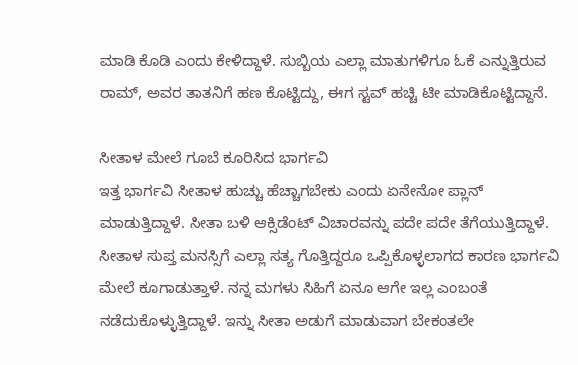ಮಾಡಿ ಕೊಡಿ ಎಂದು ಕೇಳಿದ್ದಾಳೆ. ಸುಬ್ಬಿಯ ಎಲ್ಲಾ ಮಾತುಗಳಿಗೂ ಓಕೆ ಎನ್ನುತ್ತಿರುವ ರಾಮ್, ಅವರ ತಾತನಿಗೆ ಹಣ ಕೊಟ್ಟಿದ್ದು, ಈಗ ಸ್ಟವ್ ಹಚ್ಚಿ ಟೀ ಮಾಡಿಕೊಟ್ಟಿದ್ದಾನೆ.

ಸೀತಾಳ ಮೇಲೆ ಗೂಬೆ ಕೂರಿಸಿದ ಭಾರ್ಗವಿ
ಇತ್ತ ಭಾರ್ಗವಿ ಸೀತಾಳ ಹುಚ್ಚು ಹೆಚ್ಚಾಗಬೇಕು ಎಂದು ಏನೇನೋ ಪ್ಲಾನ್ ಮಾಡುತ್ತಿದ್ದಾಳೆ. ಸೀತಾ ಬಳಿ ಆಕ್ಸಿಡೆಂಟ್ ವಿಚಾರವನ್ನು ಪದೇ ಪದೇ ತೆಗೆಯುತ್ತಿದ್ದಾಳೆ. ಸೀತಾಳ ಸುಪ್ತ ಮನಸ್ಸಿಗೆ ಎಲ್ಲಾ ಸತ್ಯ ಗೊತ್ತಿದ್ದರೂ ಒಪ್ಪಿಕೊಳ್ಳಲಾಗದ ಕಾರಣ ಭಾರ್ಗವಿ ಮೇಲೆ ಕೂಗಾಡುತ್ತಾಳೆ. ನನ್ನ ಮಗಳು ಸಿಹಿಗೆ ಏನೂ ಆಗೇ ಇಲ್ಲ ಎಂಬಂತೆ ನಡೆದುಕೊಳ್ಳುತ್ತಿದ್ದಾಳೆ. ಇನ್ನು ಸೀತಾ ಅಡುಗೆ ಮಾಡುವಾಗ ಬೇಕಂತಲೇ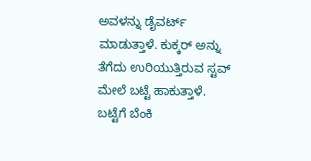ಅವಳನ್ನು ಡೈವರ್ಟ್ ಮಾಡುತ್ತಾಳೆ. ಕುಕ್ಕರ್ ಅನ್ನು ತೆಗೆದು ಉರಿಯುತ್ತಿರುವ ಸ್ಟವ್ ಮೇಲೆ ಬಟ್ಟೆ ಹಾಕುತ್ತಾಳೆ. ಬಟ್ಟೆಗೆ ಬೆಂಕಿ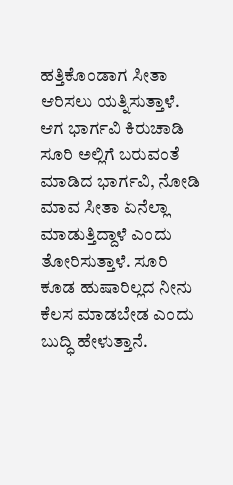ಹತ್ತಿಕೊಂಡಾಗ ಸೀತಾ ಆರಿಸಲು ಯತ್ನಿಸುತ್ತಾಳೆ. ಆಗ ಭಾರ್ಗವಿ ಕಿರುಚಾಡಿ ಸೂರಿ ಅಲ್ಲಿಗೆ ಬರುವಂತೆ ಮಾಡಿದ ಭಾರ್ಗವಿ, ನೋಡಿ ಮಾವ ಸೀತಾ ಏನೆಲ್ಲಾ ಮಾಡುತ್ತಿದ್ದಾಳೆ ಎಂದು ತೋರಿಸುತ್ತಾಳೆ. ಸೂರಿ ಕೂಡ ಹುಷಾರಿಲ್ಲದ ನೀನು ಕೆಲಸ ಮಾಡಬೇಡ ಎಂದು ಬುದ್ಧಿ ಹೇಳುತ್ತಾನೆ.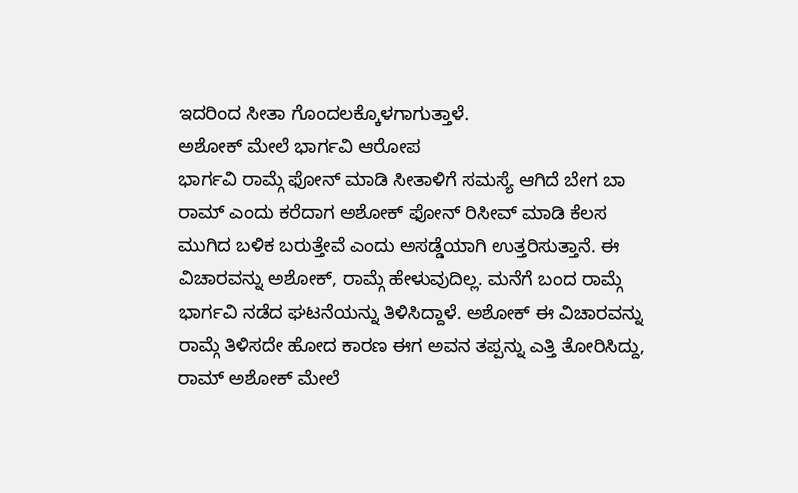ಇದರಿಂದ ಸೀತಾ ಗೊಂದಲಕ್ಕೊಳಗಾಗುತ್ತಾಳೆ.
ಅಶೋಕ್ ಮೇಲೆ ಭಾರ್ಗವಿ ಆರೋಪ
ಭಾರ್ಗವಿ ರಾಮ್ಗೆ ಫೋನ್ ಮಾಡಿ ಸೀತಾಳಿಗೆ ಸಮಸ್ಯೆ ಆಗಿದೆ ಬೇಗ ಬಾ ರಾಮ್ ಎಂದು ಕರೆದಾಗ ಅಶೋಕ್ ಫೋನ್ ರಿಸೀವ್ ಮಾಡಿ ಕೆಲಸ ಮುಗಿದ ಬಳಿಕ ಬರುತ್ತೇವೆ ಎಂದು ಅಸಡ್ಡೆಯಾಗಿ ಉತ್ತರಿಸುತ್ತಾನೆ. ಈ ವಿಚಾರವನ್ನು ಅಶೋಕ್, ರಾಮ್ಗೆ ಹೇಳುವುದಿಲ್ಲ. ಮನೆಗೆ ಬಂದ ರಾಮ್ಗೆ ಭಾರ್ಗವಿ ನಡೆದ ಘಟನೆಯನ್ನು ತಿಳಿಸಿದ್ದಾಳೆ. ಅಶೋಕ್ ಈ ವಿಚಾರವನ್ನು ರಾಮ್ಗೆ ತಿಳಿಸದೇ ಹೋದ ಕಾರಣ ಈಗ ಅವನ ತಪ್ಪನ್ನು ಎತ್ತಿ ತೋರಿಸಿದ್ದು, ರಾಮ್ ಅಶೋಕ್ ಮೇಲೆ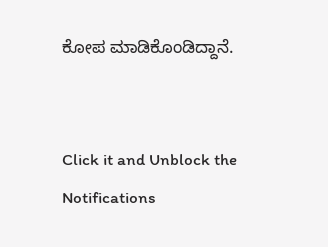ಕೋಪ ಮಾಡಿಕೊಂಡಿದ್ದಾನೆ.


Click it and Unblock the Notifications